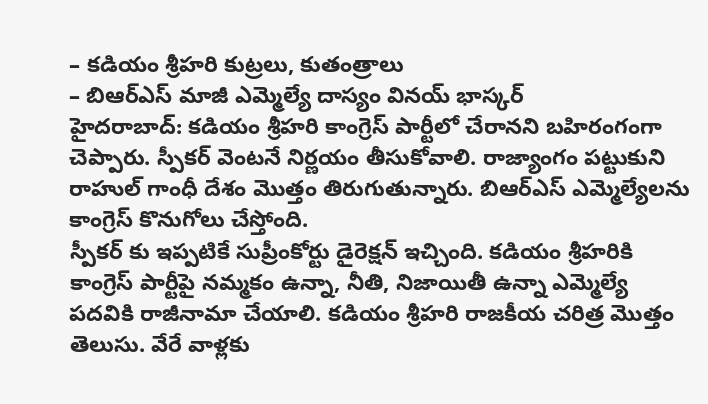– కడియం శ్రీహరి కుట్రలు, కుతంత్రాలు
– బిఆర్ఎస్ మాజీ ఎమ్మెల్యే దాస్యం వినయ్ భాస్కర్
హైదరాబాద్: కడియం శ్రీహరి కాంగ్రెస్ పార్టీలో చేరానని బహిరంగంగా చెప్పారు. స్పీకర్ వెంటనే నిర్ణయం తీసుకోవాలి. రాజ్యాంగం పట్టుకుని రాహుల్ గాంధీ దేశం మొత్తం తిరుగుతున్నారు. బిఆర్ఎస్ ఎమ్మెల్యేలను కాంగ్రెస్ కొనుగోలు చేస్తోంది.
స్పీకర్ కు ఇప్పటికే సుప్రీంకోర్టు డైరెక్షన్ ఇచ్చింది. కడియం శ్రీహరికి కాంగ్రెస్ పార్టీపై నమ్మకం ఉన్నా, నీతి, నిజాయితీ ఉన్నా ఎమ్మెల్యే పదవికి రాజీనామా చేయాలి. కడియం శ్రీహరి రాజకీయ చరిత్ర మొత్తం తెలుసు. వేరే వాళ్లకు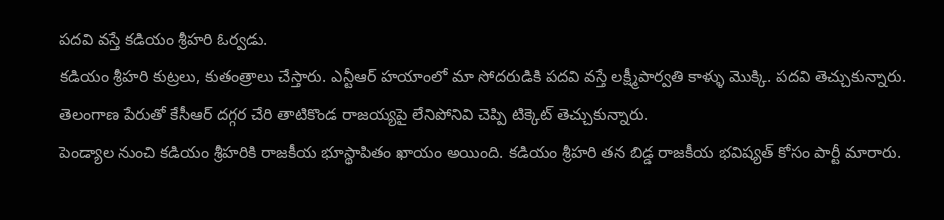పదవి వస్తే కడియం శ్రీహరి ఓర్వడు.
కడియం శ్రీహరి కుట్రలు, కుతంత్రాలు చేస్తారు. ఎన్టీఆర్ హయాంలో మా సోదరుడికి పదవి వస్తే లక్ష్మీపార్వతి కాళ్ళు మొక్కి. పదవి తెచ్చుకున్నారు. తెలంగాణ పేరుతో కేసీఆర్ దగ్గర చేరి తాటికొండ రాజయ్యపై లేనిపోనివి చెప్పి టిక్కెట్ తెచ్చుకున్నారు.
పెండ్యాల నుంచి కడియం శ్రీహరికి రాజకీయ భూస్థాపితం ఖాయం అయింది. కడియం శ్రీహరి తన బిడ్డ రాజకీయ భవిష్యత్ కోసం పార్టీ మారారు.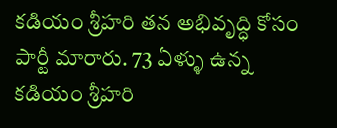కడియం శ్రీహరి తన అభివృద్ధి కోసం పార్టీ మారారు. 73 ఏళ్ళు ఉన్న కడియం శ్రీహరి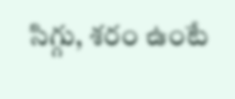సిగ్గు, శరం ఉంటే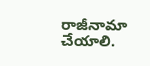రాజీనామా చేయాలి.